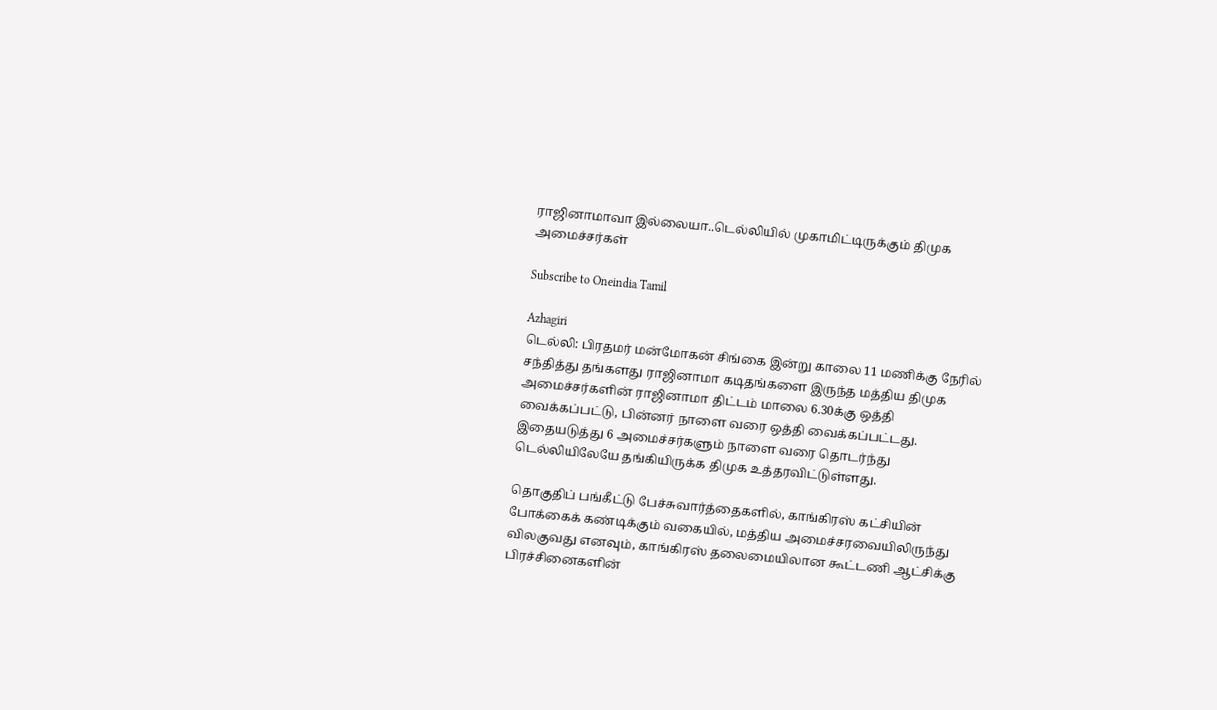ராஜினாமாவா இல்லையா..டெல்லியில் முகாமிட்டிருக்கும் திமுக அமைச்சர்கள்

Subscribe to Oneindia Tamil

Azhagiri
டெல்லி: பிரதமர் மன்மோகன் சிங்கை இன்று காலை 11 மணிக்கு நேரில் சந்தித்து தங்களது ராஜினாமா கடிதங்களை இருந்த மத்திய திமுக அமைச்சர்களின் ராஜினாமா திட்டம் மாலை 6.30க்கு ஒத்தி வைக்கப்பட்டு, பின்னர் நாளை வரை ஒத்தி வைக்கப்பட்டது. இதையடுத்து 6 அமைச்சர்களும் நாளை வரை தொடர்ந்து டெல்லியிலேயே தங்கியிருக்க திமுக உத்தரவிட்டுள்ளது.

தொகுதிப் பங்கீட்டு பேச்சுவார்த்தைகளில், காங்கிரஸ் கட்சியின் போக்கைக் கண்டிக்கும் வகையில், மத்திய அமைச்சரவையிலிருந்து விலகுவது எனவும், காங்கிரஸ் தலைமையிலான கூட்டணி ஆட்சிக்கு பிரச்சினைகளின்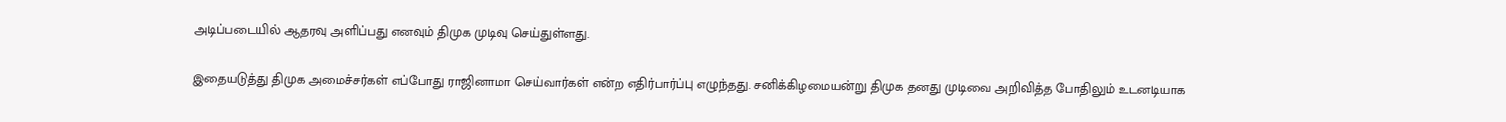அடிப்படையில் ஆதரவு அளிப்பது எனவும் திமுக முடிவு செய்துள்ளது.

இதையடுத்து திமுக அமைச்சர்கள் எப்போது ராஜினாமா செய்வார்கள் என்ற எதிர்பார்ப்பு எழுந்தது. சனிக்கிழமையன்று திமுக தனது முடிவை அறிவித்த போதிலும் உடனடியாக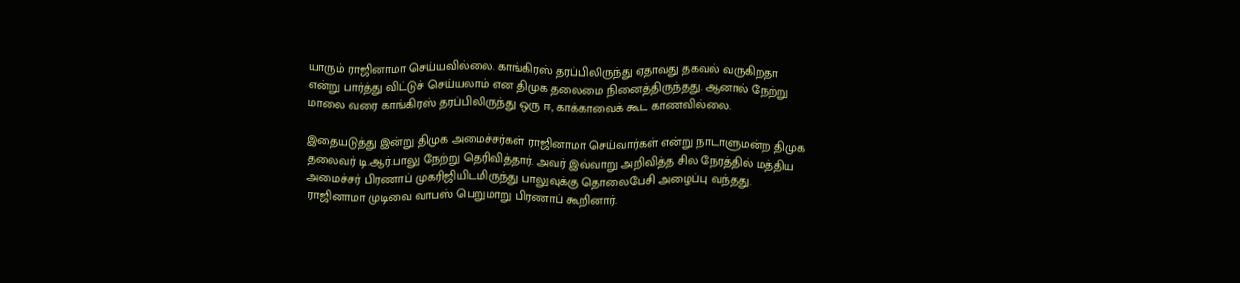யாரும் ராஜினாமா செய்யவில்லை. காங்கிரஸ் தரப்பிலிருந்து ஏதாவது தகவல் வருகிறதா என்று பார்த்து விட்டுச் செய்யலாம் என திமுக தலைமை நினைத்திருந்தது. ஆனால் நேற்று மாலை வரை காங்கிரஸ் தரப்பிலிருந்து ஒரு ஈ, காக்காவைக் கூட காணவில்லை.

இதையடுத்து இன்று திமுக அமைச்சர்கள் ராஜினாமா செய்வார்கள் என்று நாடாளுமன்ற திமுக தலைவர் டி.ஆர்.பாலு நேற்று தெரிவித்தார். அவர் இவ்வாறு அறிவித்த சில நேரத்தில் மத்திய அமைச்சர் பிரணாப் முகரிஜியிடமிருந்து பாலுவுக்கு தொலைபேசி அழைப்பு வந்தது. ராஜினாமா முடிவை வாபஸ் பெறுமாறு பிரணாப் கூறினார்.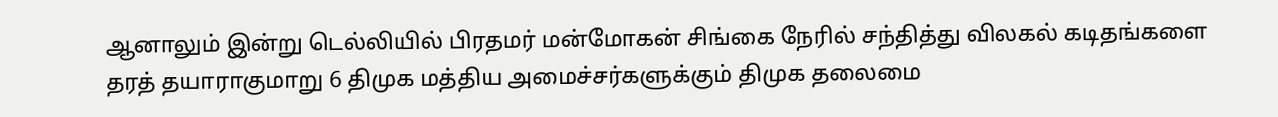ஆனாலும் இன்று டெல்லியில் பிரதமர் மன்மோகன் சிங்கை நேரில் சந்தித்து விலகல் கடிதங்களை தரத் தயாராகுமாறு 6 திமுக மத்திய அமைச்சர்களுக்கும் திமுக தலைமை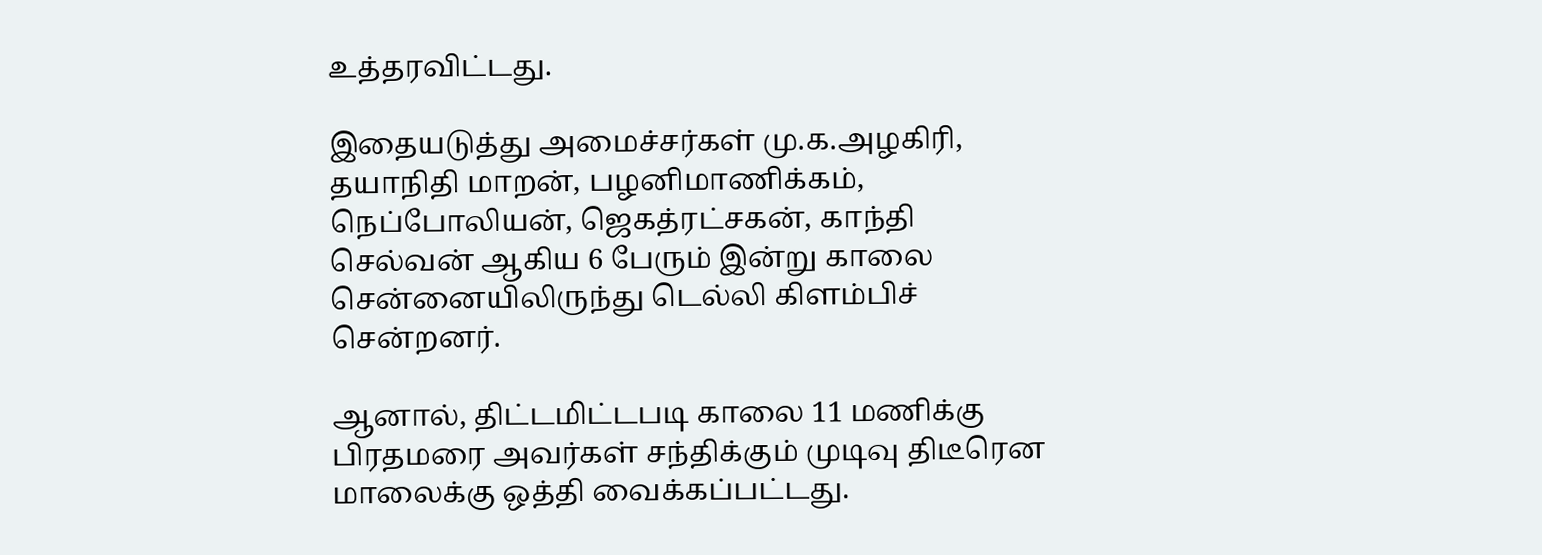உத்தரவிட்டது.

இதையடுத்து அமைச்சர்கள் மு.க.அழகிரி, தயாநிதி மாறன், பழனிமாணிக்கம், நெப்போலியன், ஜெகத்ரட்சகன், காந்தி செல்வன் ஆகிய 6 பேரும் இன்று காலை சென்னையிலிருந்து டெல்லி கிளம்பிச் சென்றனர்.

ஆனால், திட்டமிட்டபடி காலை 11 மணிக்கு பிரதமரை அவர்கள் சந்திக்கும் முடிவு திடீரென மாலைக்கு ஒத்தி வைக்கப்பட்டது.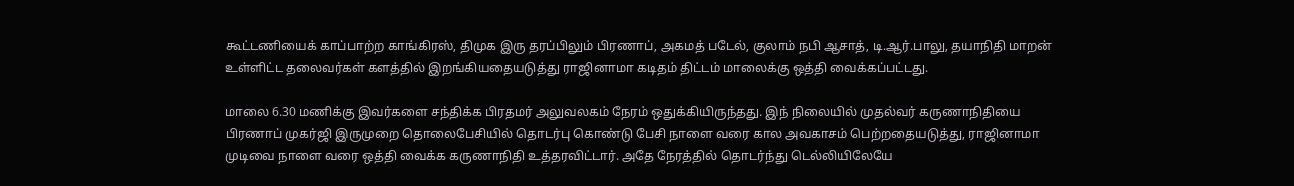கூட்டணியைக் காப்பாற்ற காங்கிரஸ், திமுக இரு தரப்பிலும் பிரணாப், அகமத் படேல், குலாம் நபி ஆசாத், டி.ஆர்.பாலு, தயாநிதி மாறன் உள்ளிட்ட தலைவர்கள் களத்தில் இறங்கியதையடுத்து ராஜினாமா கடிதம் திட்டம் மாலைக்கு ஒத்தி வைக்கப்பட்டது.

மாலை 6.30 மணிக்கு இவர்களை சந்திக்க பிரதமர் அலுவலகம் நேரம் ஒதுக்கியிருந்தது. இந் நிலையில் முதல்வர் கருணாநிதியை பிரணாப் முகர்ஜி இருமுறை தொலைபேசியில் தொடர்பு கொண்டு பேசி நாளை வரை கால அவகாசம் பெற்றதையடுத்து, ராஜினாமா முடிவை நாளை வரை ஒத்தி வைக்க கருணாநிதி உத்தரவிட்டார். அதே நேரத்தில் தொடர்ந்து டெல்லியிலேயே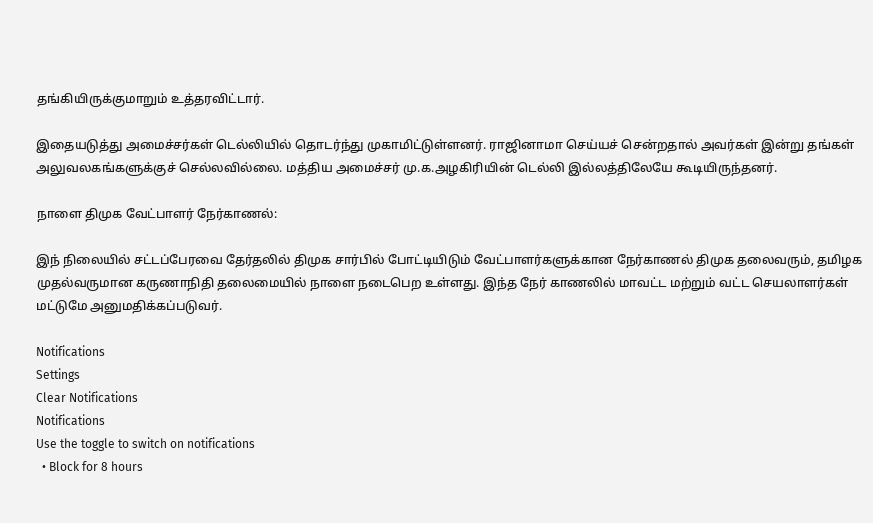தங்கியிருக்குமாறும் உத்தரவிட்டார்.

இதையடுத்து அமைச்சர்கள் டெல்லியில் தொடர்ந்து முகாமிட்டுள்ளனர். ராஜினாமா செய்யச் சென்றதால் அவர்கள் இன்று தங்கள் அலுவலகங்களுக்குச் செல்லவில்லை. மத்திய அமைச்சர் மு.க.அழகிரியின் டெல்லி இல்லத்திலேயே கூடியிருந்தனர்.

நாளை திமுக வேட்பாளர் நேர்காணல்:

இந் நிலையில் சட்டப்பேரவை தேர்தலில் திமுக சார்பில் போட்டியிடும் வேட்பாளர்களுக்கான நேர்காணல் திமுக தலைவரும், தமிழக முதல்வருமான கருணாநிதி தலைமையில் நாளை நடைபெற உள்ளது. இந்த நேர் காணலில் மாவட்ட மற்றும் வட்ட செயலாளர்கள் மட்டுமே அனுமதிக்கப்படுவர்.

Notifications
Settings
Clear Notifications
Notifications
Use the toggle to switch on notifications
  • Block for 8 hours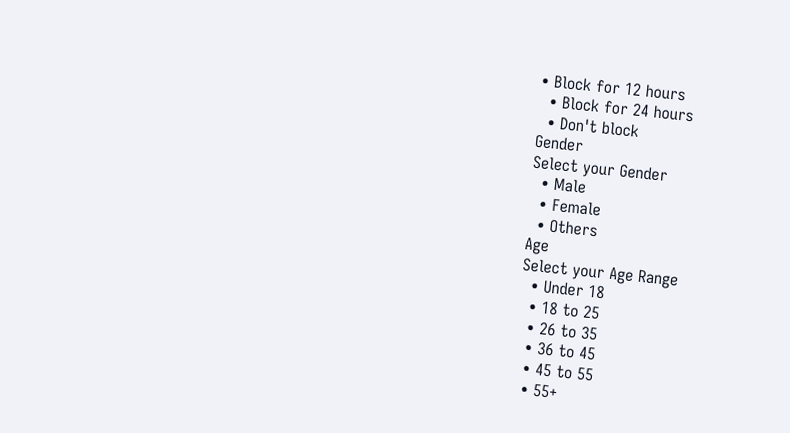• Block for 12 hours
  • Block for 24 hours
  • Don't block
Gender
Select your Gender
  • Male
  • Female
  • Others
Age
Select your Age Range
  • Under 18
  • 18 to 25
  • 26 to 35
  • 36 to 45
  • 45 to 55
  • 55+